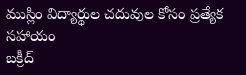ముస్లిం విద్యార్థుల చదువుల కోసం ప్రత్యేక సహాయం
బక్రీద్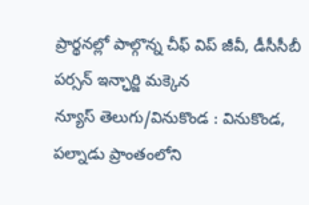ప్రార్థనల్లో పాల్గొన్న చీఫ్ విప్ జీవీ, డీసీసీబీ పర్సన్ ఇన్ఛార్జి మక్కెన
న్యూస్ తెలుగు/వినుకొండ : వినుకొండ, పల్నాడు ప్రాంతంలోని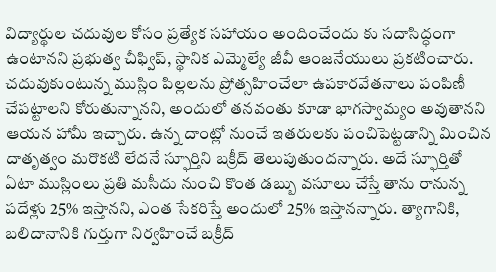విద్యార్థుల చదువుల కోసం ప్రత్యేక సహాయం అందించేందు కు సదాసిద్ధంగా ఉంటానని ప్రభుత్వ చీఫ్విప్, స్థానిక ఎమ్మెల్యే జీవీ ఆంజనేయులు ప్రకటించారు. చదువుకుంటున్న ముస్లిం పిల్లలను ప్రోత్సహించేలా ఉపకారవేతనాలు పంపిణీ చేపట్టాలని కోరుతున్నానని, అందులో తనవంతు కూడా భాగస్వామ్యం అవుతానని ఆయన హామీ ఇచ్చారు. ఉన్న దాంట్లో నుంచే ఇతరులకు పంచిపెట్టడాన్ని మించిన దాతృత్వం మరొకటి లేదనే స్ఫూర్తిని బక్రీద్ తెలుపుతుందన్నారు. అదే స్ఫూర్తితో ఏటా ముస్లింలు ప్రతి మసీదు నుంచి కొంత డబ్బు వసూలు చేస్తే తాను రానున్న పదేళ్లు 25% ఇస్తానని, ఎంత సేకరిస్తే అందులో 25% ఇస్తానన్నారు. త్యాగానికి, బలిదానానికి గుర్తుగా నిర్వహించే బక్రీద్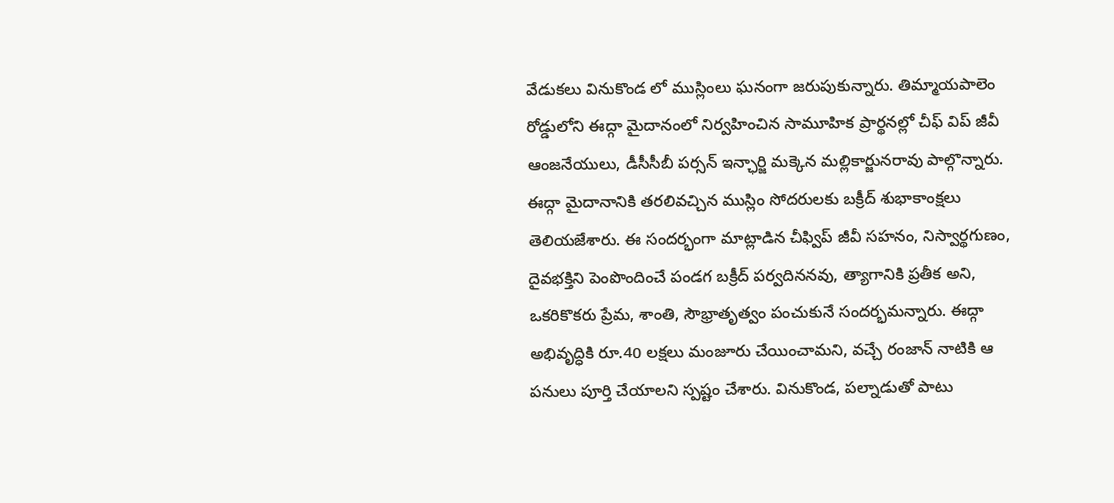వేడుకలు వినుకొండ లో ముస్లింలు ఘనంగా జరుపుకున్నారు. తిమ్మాయపాలెం రోడ్డులోని ఈద్గా మైదానంలో నిర్వహించిన సామూహిక ప్రార్థనల్లో చీఫ్ విప్ జీవీ ఆంజనేయులు, డీసీసీబీ పర్సన్ ఇన్ఛార్జి మక్కెన మల్లికార్జునరావు పాల్గొన్నారు. ఈద్గా మైదానానికి తరలివచ్చిన ముస్లిం సోదరులకు బక్రీద్ శుభాకాంక్షలు తెలియజేశారు. ఈ సందర్భంగా మాట్లాడిన చీఫ్విప్ జీవీ సహనం, నిస్వార్థగుణం, దైవభక్తిని పెంపొందించే పండగ బక్రీద్ పర్వదిననవు, త్యాగానికి ప్రతీక అని, ఒకరికొకరు ప్రేమ, శాంతి, సౌభ్రాతృత్వం పంచుకునే సందర్భమన్నారు. ఈద్గా అభివృద్ధికి రూ.40 లక్షలు మంజూరు చేయించామని, వచ్చే రంజాన్ నాటికి ఆ పనులు పూర్తి చేయాలని స్పష్టం చేశారు. వినుకొండ, పల్నాడుతో పాటు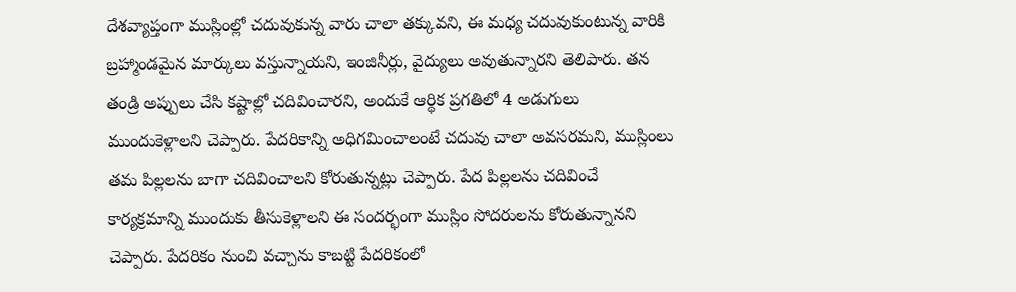దేశవ్యాప్తంగా ముస్లింల్లో చదువుకున్న వారు చాలా తక్కువని, ఈ మధ్య చదువుకుంటున్న వారికి బ్రహ్మాండమైన మార్కులు వస్తున్నాయని, ఇంజినీర్లు, వైద్యులు అవుతున్నారని తెలిపారు. తన తండ్రి అప్పులు చేసి కష్టాల్లో చదివించారని, అందుకే ఆర్థిక ప్రగతిలో 4 అడుగులు ముందుకెళ్లాలని చెప్పారు. పేదరికాన్ని అధిగమించాలంటే చదువు చాలా అవసరమని, ముస్లింలు తమ పిల్లలను బాగా చదివించాలని కోరుతున్నట్లు చెప్పారు. పేద పిల్లలను చదివించే కార్యక్రమాన్ని ముందుకు తీసుకెళ్లాలని ఈ సందర్భంగా ముస్లిం సోదరులను కోరుతున్నానని చెప్పారు. పేదరికం నుంచి వచ్చాను కాబట్టి పేదరికంలో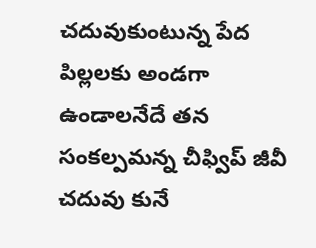చదువుకుంటున్న పేద పిల్లలకు అండగా ఉండాలనేదే తన సంకల్పమన్న చీఫ్విప్ జీవీ చదువు కునే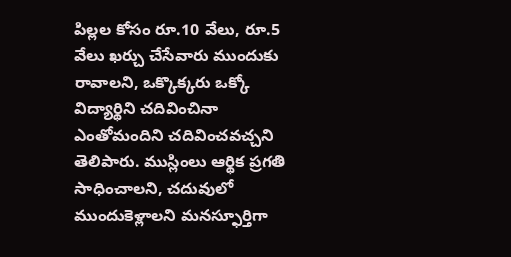పిల్లల కోసం రూ.10 వేలు, రూ.5 వేలు ఖర్చు చేసేవారు ముందుకు రావాలని, ఒక్కొక్కరు ఒక్కో విద్యార్థిని చదివించినా ఎంతోమందిని చదివించవచ్చని తెలిపారు. ముస్లింలు ఆర్థిక ప్రగతి సాధించాలని, చదువులో ముందుకెళ్లాలని మనస్ఫూర్తిగా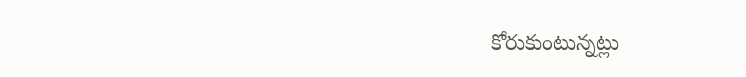కోరుకుంటున్నట్లు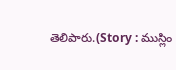తెలిపారు.(Story : ముస్లిం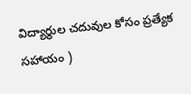విద్యార్థుల చదువుల కోసం ప్రత్యేక సహాయం )